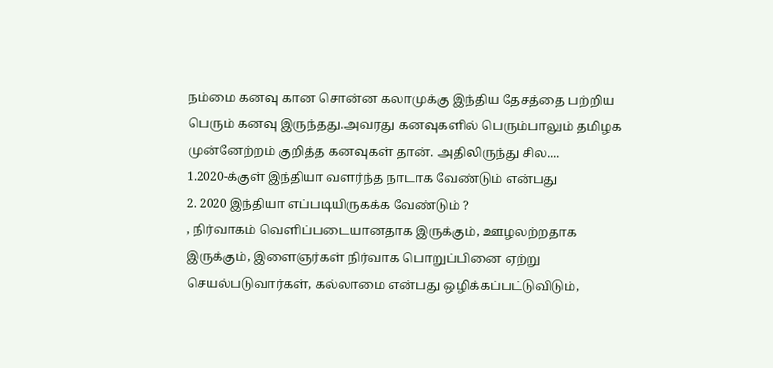நம்மை கனவு கான சொன்ன கலாமுக்கு இந்திய தேசத்தை பற்றிய பெரும் கனவு இருந்தது.அவரது கனவுகளில் பெரும்பாலும் தமிழக முன்னேற்றம் குறித்த கனவுகள் தான். அதிலிருந்து சில....
1.2020-க்குள் இந்தியா வளர்ந்த நாடாக வேண்டும் என்பது
2. 2020 இந்தியா எப்படியிருகக்க வேண்டும் ?
, நிர்வாகம் வெளிப்படையானதாக இருக்கும், ஊழலற்றதாக இருக்கும், இளைஞர்கள் நிர்வாக பொறுப்பினை ஏற்று செயல்படுவார்கள், கல்லாமை என்பது ஒழிக்கப்பட்டுவிடும்,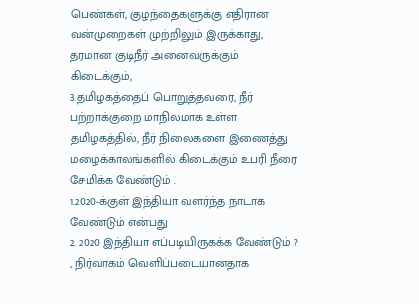பெண்கள், குழந்தைகளுக்கு எதிரான வன்முறைகள் முற்றிலும் இருக்காது, தரமான குடிநீர் அனைவருக்கும் கிடைக்கும்,
3.தமிழகத்தைப் பொறுத்தவரை, நீர் பற்றாக்குறை மாநிலமாக உள்ள தமிழகத்தில், நீர் நிலைகளை இணைத்து மழைக்காலங்களில் கிடைக்கும் உபரி நீரை சேமிக்க வேண்டும் .
1.2020-க்குள் இந்தியா வளர்ந்த நாடாக வேண்டும் என்பது
2. 2020 இந்தியா எப்படியிருகக்க வேண்டும் ?
, நிர்வாகம் வெளிப்படையானதாக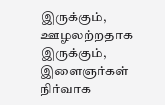இருக்கும், ஊழலற்றதாக இருக்கும், இளைஞர்கள் நிர்வாக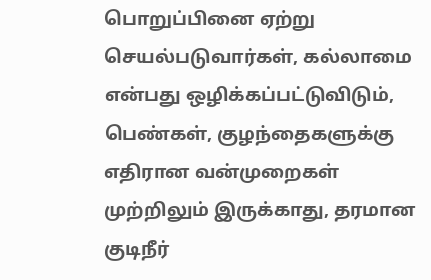பொறுப்பினை ஏற்று செயல்படுவார்கள், கல்லாமை என்பது ஒழிக்கப்பட்டுவிடும், பெண்கள், குழந்தைகளுக்கு எதிரான வன்முறைகள் முற்றிலும் இருக்காது, தரமான குடிநீர்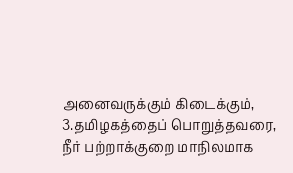அனைவருக்கும் கிடைக்கும்,
3.தமிழகத்தைப் பொறுத்தவரை, நீர் பற்றாக்குறை மாநிலமாக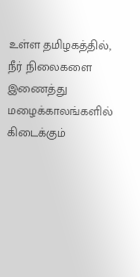உள்ள தமிழகத்தில், நீர் நிலைகளை இணைத்து மழைக்காலங்களில் கிடைக்கும்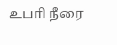உபரி நீரை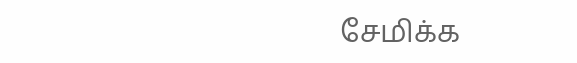சேமிக்க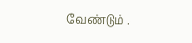வேண்டும் .